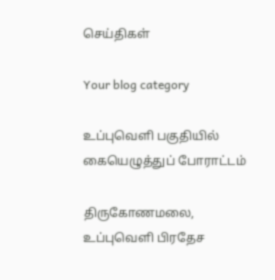செய்திகள்

Your blog category

உப்புவெளி பகுதியில் கையெழுத்துப் போராட்டம்

திருகோணமலை, உப்புவெளி பிரதேச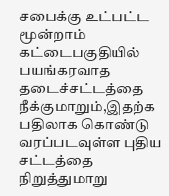சபைக்கு உட்பட்ட மூன்றாம் கட்டைபகுதியில் பயங்கரவாத தடைச்சட்டத்தை நீக்குமாறும்,இதற்க பதிலாக கொண்டு வரப்படவுள்ள புதிய சட்டத்தை நிறுத்துமாறு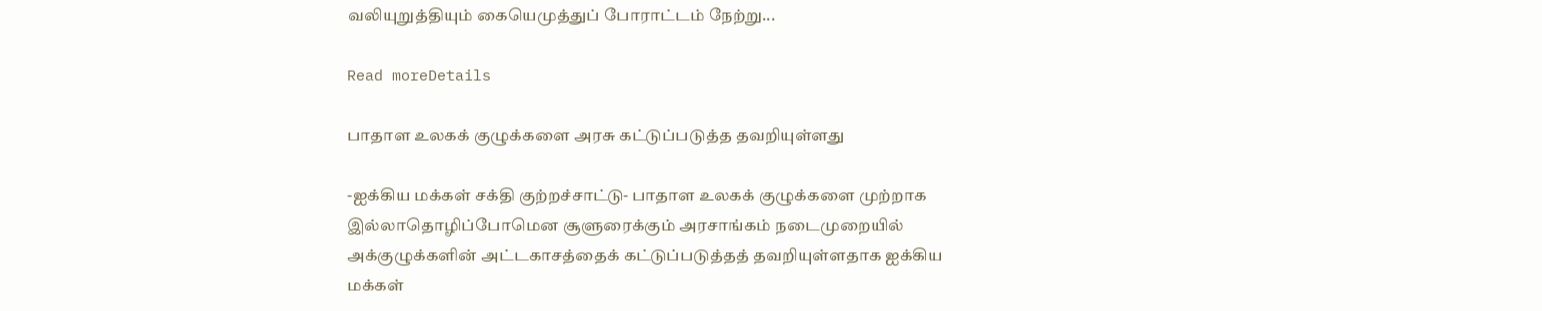வலியுறுத்தியும் கையெமுத்துப் போராட்டம் நேற்று...

Read moreDetails

பாதாள உலகக் குழுக்களை அரசு கட்டுப்படுத்த தவறியுள்ளது

-ஐக்கிய மக்கள் சக்தி குற்றச்சாட்டு- பாதாள உலகக் குழுக்களை முற்றாக இல்லாதொழிப்போமென சூளுரைக்கும் அரசாங்கம் நடைமுறையில் அக்குழுக்களின் அட்டகாசத்தைக் கட்டுப்படுத்தத் தவறியுள்ளதாக ஐக்கிய மக்கள்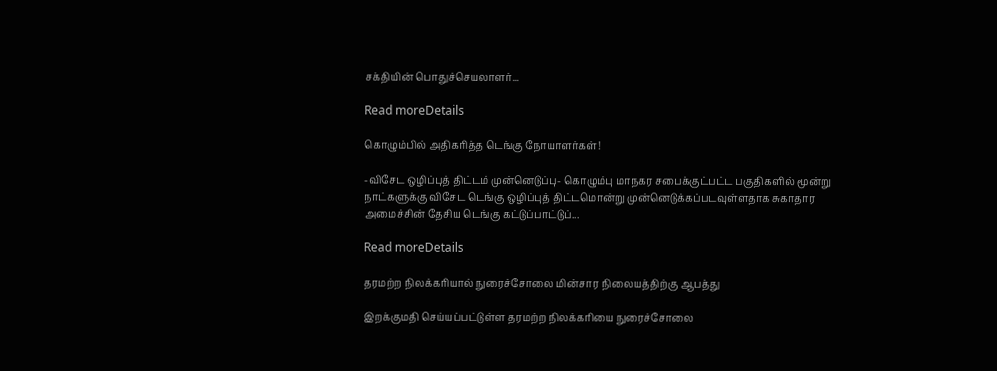சக்தியின் பொதுச்செயலாளர்...

Read moreDetails

கொழும்பில் அதிகரித்த டெங்கு நோயாளர்கள்!

-விசேட ஒழிப்புத் திட்டம் முன்னெடுப்பு- கொழும்பு மாநகர சபைக்குட்பட்ட பகுதிகளில் மூன்று நாட்களுக்கு விசேட டெங்கு ஒழிப்புத் திட்டமொன்று முன்னெடுக்கப்படவுள்ளதாக சுகாதார அமைச்சின் தேசிய டெங்கு கட்டுப்பாட்டுப்...

Read moreDetails

தரமற்ற நிலக்கரியால் நுரைச்சோலை மின்சார நிலையத்திற்கு ஆபத்து

இறக்குமதி செய்யப்பட்டுள்ள தரமற்ற நிலக்கரியை நுரைச்சோலை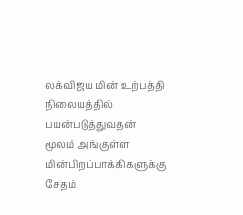லக்விஜய மின் உற்பத்தி நிலையத்தில் பயன்படுத்துவதன் மூலம் அங்குள்ள மின்பிறப்பாக்கிகளுக்கு சேதம்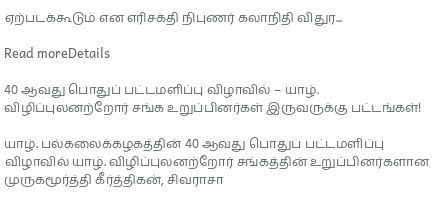ஏற்படக்கூடும் என எரிசக்தி நிபுணர் கலாநிதி விதுர...

Read moreDetails

40 ஆவது பொதுப் பட்டமளிப்பு விழாவில் – யாழ். விழிப்புலனற்றோர் சங்க உறுப்பினர்கள் இருவருக்கு பட்டங்கள்!

யாழ். பல்கலைக்கழகத்தின் 40 ஆவது பொதுப் பட்டமளிப்பு விழாவில் யாழ். விழிப்புலனற்றோர் சங்கத்தின் உறுப்பினர்களான முருகமூர்த்தி கீர்த்திகன், சிவராசா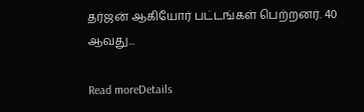தர்ஜன் ஆகியோர் பட்டங்கள் பெற்றனர். 40 ஆவது...

Read moreDetails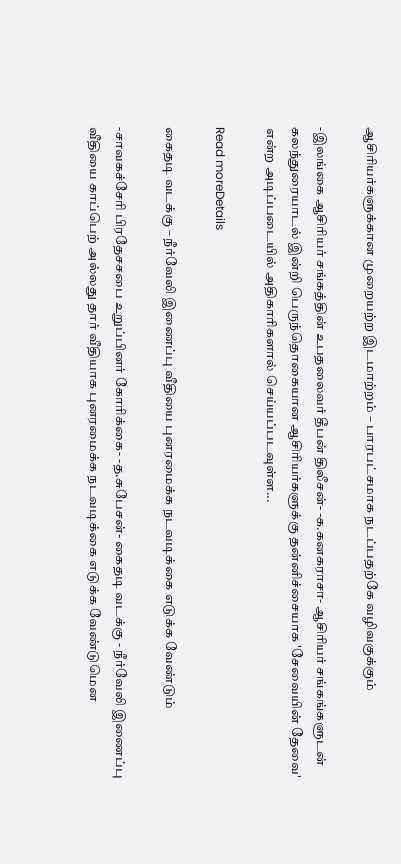ஆசிரியர்களுக்கான முறையற்ற இடமாற்றம் – பாரபட்சமாக நடப்பதற்கே வழிவகுக்கும்

-இலங்கை ஆசிரியர் சங்கத்தின் உபதலைவர் தீபன் திலீசன்- -க.கனகராசா- ஆசிரியர் சங்கங்களுடன் கலந்துரையாடல் இன்றி பெருந்தொகையான ஆசிரியர்களுக்கு தன்னிச்சையாக 'சேவையின் தேவை' என்ற அடிப்படையில் அதிகாரிகளால் செய்யப்படவுள்ள...

Read moreDetails

கைதடி வடக்கு – நீர்வேலி இணைப்பு வீதியை புனரமைக்க நடவடிக்கை எடுக்க வேண்டும்

-சாவகச்சேரி பிரதேசசபை உறுப்பினர் கோரிக்கை- -த.சுபேசன்- கைதடி வடக்கு - நீர்வேலி இணைப்பு வீதியை காப்பெற் அல்லது தார் வீதியாக புனரமைக்க நடவடிக்கை எடுக்க வேண்டுமென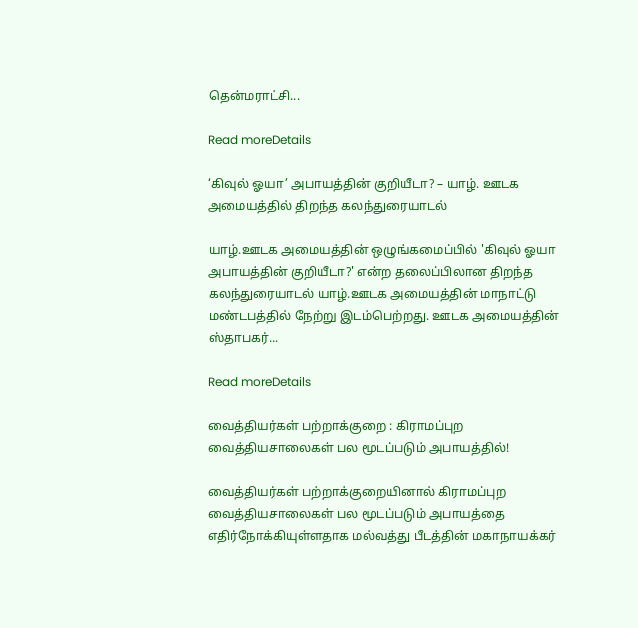தென்மராட்சி...

Read moreDetails

‘கிவுல் ஓயா’ அபாயத்தின் குறியீடா? – யாழ். ஊடக அமையத்தில் திறந்த கலந்துரையாடல்

யாழ்.ஊடக அமையத்தின் ஒழுங்கமைப்பில் 'கிவுல் ஓயா அபாயத்தின் குறியீடா?' என்ற தலைப்பிலான திறந்த கலந்துரையாடல் யாழ்.ஊடக அமையத்தின் மாநாட்டு மண்டபத்தில் நேற்று இடம்பெற்றது. ஊடக அமையத்தின் ஸ்தாபகர்...

Read moreDetails

வைத்தியர்கள் பற்றாக்குறை : கிராமப்புற வைத்தியசாலைகள் பல மூடப்படும் அபாயத்தில்!

வைத்தியர்கள் பற்றாக்குறையினால் கிராமப்புற வைத்தியசாலைகள் பல மூடப்படும் அபாயத்தை எதிர்நோக்கியுள்ளதாக மல்வத்து பீடத்தின் மகாநாயக்கர்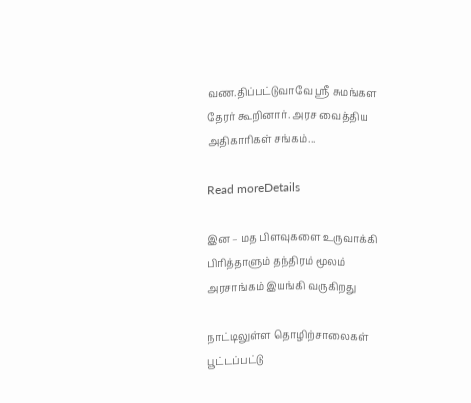வண.திப்பட்டுவாவே ஸ்ரீ சுமங்கள தேரர் கூறினார். அரச வைத்திய அதிகாரிகள் சங்கம்...

Read moreDetails

இன – மத பிளவுகளை உருவாக்கி பிரித்தாளும் தந்திரம் மூலம் அரசாங்கம் இயங்கி வருகிறது

நாட்டிலுள்ள தொழிற்சாலைகள் பூட்டப்பட்டு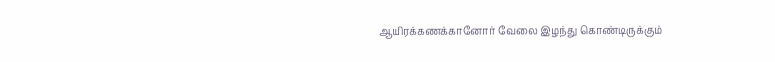ஆயிரக்கணக்கானோர் வேலை இழந்து கொண்டிருக்கும்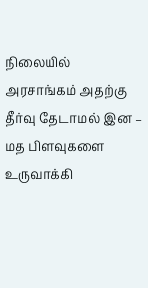நிலையில் அரசாங்கம் அதற்கு தீர்வு தேடாமல் இன – மத பிளவுகளை உருவாக்கி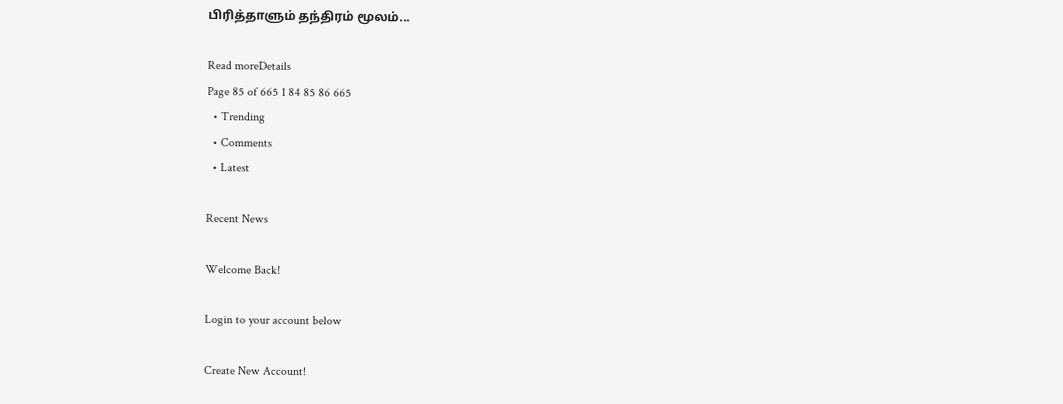பிரித்தாளும் தந்திரம் மூலம்...

Read moreDetails
Page 85 of 665 1 84 85 86 665
  • Trending
  • Comments
  • Latest

Recent News

Welcome Back!

Login to your account below

Create New Account!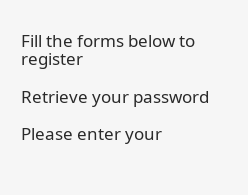Fill the forms below to register

Retrieve your password

Please enter your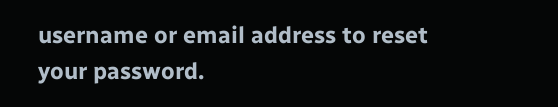username or email address to reset your password.